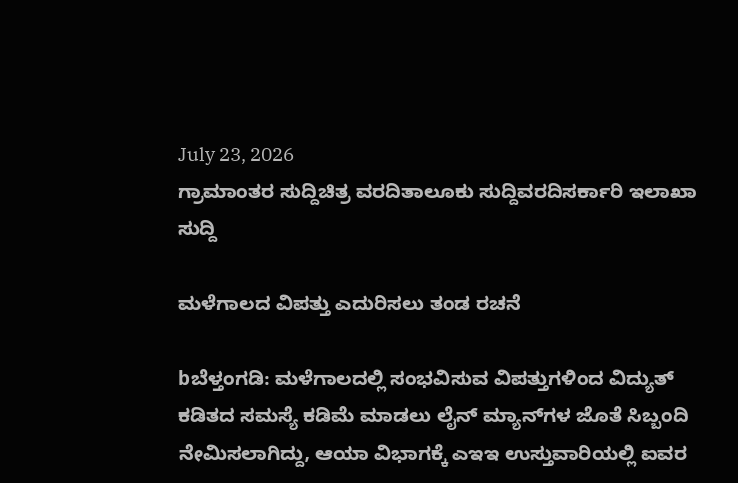July 23, 2026
ಗ್ರಾಮಾಂತರ ಸುದ್ದಿಚಿತ್ರ ವರದಿತಾಲೂಕು ಸುದ್ದಿವರದಿಸರ್ಕಾರಿ ಇಲಾಖಾ ಸುದ್ದಿ

ಮಳೆಗಾಲದ ವಿಪತ್ತು ಎದುರಿಸಲು ತಂಡ ರಚನೆ

bಬೆಳ್ತಂಗಡಿ: ಮಳೆಗಾಲದಲ್ಲಿ ಸಂಭವಿಸುವ ವಿಪತ್ತುಗಳಿಂದ ವಿದ್ಯುತ್ ಕಡಿತದ ಸಮಸ್ಯೆ ಕಡಿಮೆ ಮಾಡಲು ಲೈನ್‌ ಮ್ಯಾನ್‌ಗಳ ಜೊತೆ ಸಿಬ್ಬಂದಿ ನೇಮಿಸಲಾಗಿದ್ದು, ಆಯಾ ವಿಭಾಗಕ್ಕೆ ಎಇಇ ಉಸ್ತುವಾರಿಯಲ್ಲಿ ಐವರ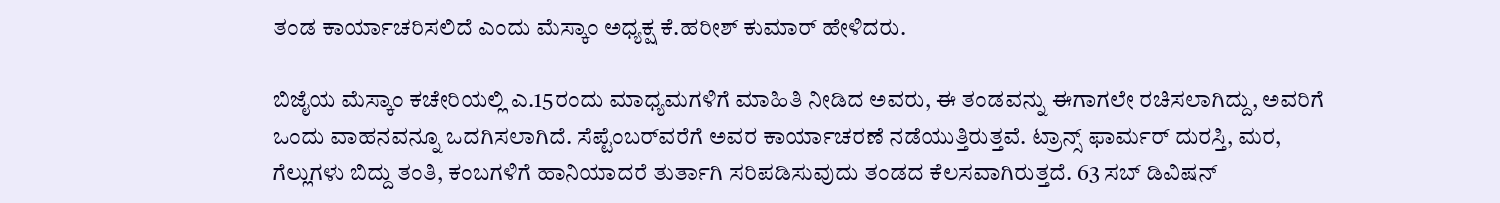ತಂಡ ಕಾರ್ಯಾಚರಿಸಲಿದೆ ಎಂದು ಮೆಸ್ಕಾಂ ಅಧ್ಯಕ್ಷ ಕೆ.ಹರೀಶ್ ಕುಮಾ‌ರ್ ಹೇಳಿದರು.

ಬಿಜೈಯ ಮೆಸ್ಕಾಂ ಕಚೇರಿಯಲ್ಲಿ ಎ.15ರಂದು ಮಾಧ್ಯಮಗಳಿಗೆ ಮಾಹಿತಿ ನೀಡಿದ ಅವರು, ಈ ತಂಡವನ್ನು ಈಗಾಗಲೇ ರಚಿಸಲಾಗಿದ್ದು, ಅವರಿಗೆ ಒಂದು ವಾಹನವನ್ನೂ ಒದಗಿಸಲಾಗಿದೆ. ಸೆಪ್ಟೆಂಬರ್‌ವರೆಗೆ ಅವರ ಕಾರ್ಯಾಚರಣೆ ನಡೆಯುತ್ತಿರುತ್ತವೆ. ಟ್ರಾನ್ಸ್ ಫಾರ್ಮರ್ ದುರಸ್ತಿ, ಮರ, ಗೆಲ್ಲುಗಳು ಬಿದ್ದು ತಂತಿ, ಕಂಬಗಳಿಗೆ ಹಾನಿಯಾದರೆ ತುರ್ತಾಗಿ ಸರಿಪಡಿಸುವುದು ತಂಡದ ಕೆಲಸವಾಗಿರುತ್ತದೆ. 63 ಸಬ್ ಡಿವಿಷನ್‌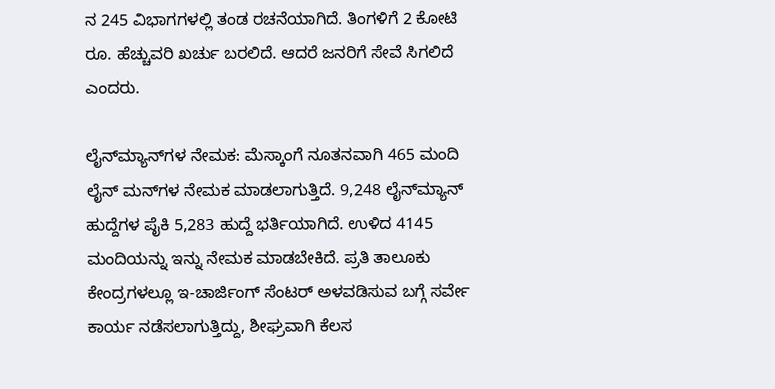ನ 245 ವಿಭಾಗಗಳಲ್ಲಿ ತಂಡ ರಚನೆಯಾಗಿದೆ. ತಿಂಗಳಿಗೆ 2 ಕೋಟಿ ರೂ. ಹೆಚ್ಚುವರಿ ಖರ್ಚು ಬರಲಿದೆ. ಆದರೆ ಜನರಿಗೆ ಸೇವೆ ಸಿಗಲಿದೆ ಎಂದರು.

ಲೈನ್‌ಮ್ಯಾನ್‌ಗಳ ನೇಮಕ: ಮೆಸ್ಕಾಂಗೆ ನೂತನವಾಗಿ 465 ಮಂದಿ ಲೈನ್ ಮನ್‌ಗಳ ನೇಮಕ ಮಾಡಲಾಗುತ್ತಿದೆ. 9,248 ಲೈನ್‌ಮ್ಯಾನ್‌ ಹುದ್ದೆಗಳ ಪೈಕಿ 5,283 ಹುದ್ದೆ ಭರ್ತಿಯಾಗಿದೆ. ಉಳಿದ 4145 ಮಂದಿಯನ್ನು ಇನ್ನು ನೇಮಕ ಮಾಡಬೇಕಿದೆ. ಪ್ರತಿ ತಾಲೂಕು ಕೇಂದ್ರಗಳಲ್ಲೂ ಇ-ಚಾರ್ಜಿಂಗ್ ಸೆಂಟರ್ ಅಳವಡಿಸುವ ಬಗ್ಗೆ ಸರ್ವೇ ಕಾರ್ಯ ನಡೆಸಲಾಗುತ್ತಿದ್ದು, ಶೀಘ್ರವಾಗಿ ಕೆಲಸ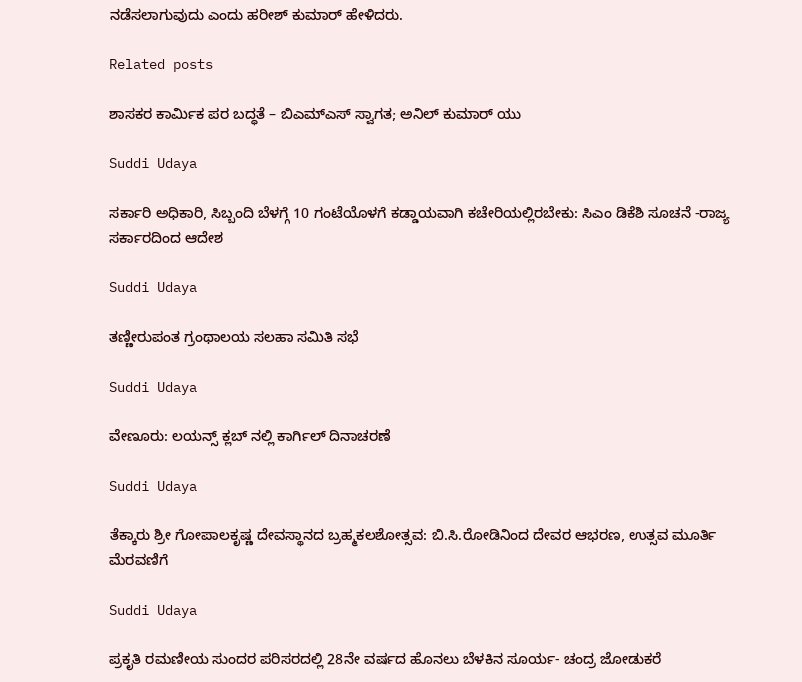ನಡೆಸಲಾಗುವುದು ಎಂದು ಹರೀಶ್ ಕುಮಾರ್ ಹೇಳಿದರು.

Related posts

ಶಾಸಕರ ಕಾರ್ಮಿಕ ಪರ ಬದ್ಧತೆ – ಬಿಎಮ್‌ಎಸ್ ಸ್ವಾಗತ; ಅನಿಲ್ ಕುಮಾರ್ ಯು

Suddi Udaya

ಸರ್ಕಾರಿ ಅಧಿಕಾರಿ, ಸಿಬ್ಬಂದಿ ಬೆಳಗ್ಗೆ 10 ಗಂಟೆಯೊಳಗೆ ಕಡ್ಡಾಯವಾಗಿ ಕಚೇರಿಯಲ್ಲಿರಬೇಕು: ಸಿಎಂ ಡಿಕೆಶಿ ಸೂಚನೆ -ರಾಜ್ಯ ಸರ್ಕಾರದಿಂದ ಆದೇಶ

Suddi Udaya

ತಣ್ಣೀರುಪಂತ ಗ್ರಂಥಾಲಯ ಸಲಹಾ ಸಮಿತಿ ಸಭೆ

Suddi Udaya

ವೇಣೂರು: ಲಯನ್ಸ್ ಕ್ಲಬ್ ನಲ್ಲಿ ಕಾರ್ಗಿಲ್ ದಿನಾಚರಣೆ

Suddi Udaya

ತೆಕ್ಕಾರು ಶ್ರೀ ಗೋಪಾಲಕೃಷ್ಣ ದೇವಸ್ಥಾನದ ಬ್ರಹ್ಮಕಲಶೋತ್ಸವ: ಬಿ.ಸಿ.ರೋಡಿನಿಂದ ದೇವರ ಆಭರಣ, ಉತ್ಸವ ಮೂರ್ತಿ ಮೆರವಣಿಗೆ

Suddi Udaya

ಪ್ರಕೃತಿ ರಮಣೀಯ ಸುಂದರ ಪರಿಸರದಲ್ಲಿ 28ನೇ ವರ್ಷದ ಹೊನಲು ಬೆಳಕಿನ ಸೂರ್ಯ- ಚಂದ್ರ ಜೋಡುಕರೆ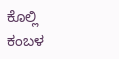ಕೊಲ್ಲಿ ಕಂಬಳ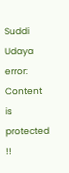Suddi Udaya
error: Content is protected !!